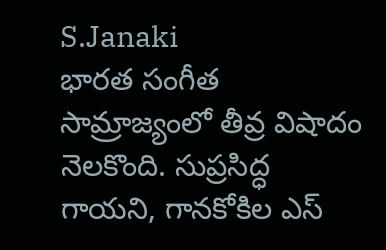S.Janaki
భారత సంగీత సామ్రాజ్యంలో తీవ్ర విషాదం నెలకొంది. సుప్రసిద్ధ గాయని, గానకోకిల ఎస్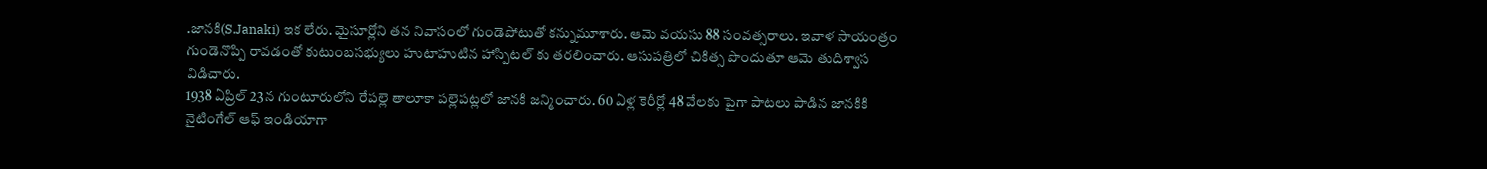.జానకి(S.Janaki) ఇక లేరు. మైసూర్లోని తన నివాసంలో గుండెపోటుతో కన్నుమూశారు. ఆమె వయసు 88 సంవత్సరాలు. ఇవాళ సాయంత్రం గుండెనొప్పి రావడంతో కుటుంబసభ్యులు హుటాహుటిన హాస్పిటల్ కు తరలించారు. ఆసుపత్రిలో చికిత్స పొందుతూ ఆమె తుదిశ్వాస విడిచారు.
1938 ఏప్రిల్ 23న గుంటూరులోని రేపల్లె తాలూకా పల్లెపట్లలో జానకి జన్మించారు. 60 ఏళ్ల కెరీర్లో 48 వేలకు పైగా పాటలు పాడిన జానకికి నైటింగేల్ ఆఫ్ ఇండియాగా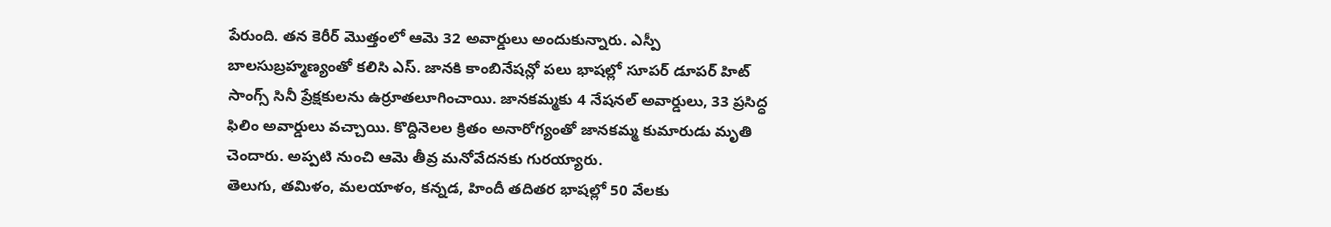పేరుంది. తన కెరీర్ మొత్తంలో ఆమె 32 అవార్డులు అందుకున్నారు. ఎస్పీ బాలసుబ్రహ్మణ్యంతో కలిసి ఎస్. జానకి కాంబినేషన్లో పలు భాషల్లో సూపర్ డూపర్ హిట్ సాంగ్స్ సినీ ప్రేక్షకులను ఉర్రూతలూగించాయి. జానకమ్మకు 4 నేషనల్ అవార్డులు, 33 ప్రసిద్ధ ఫిలిం అవార్డులు వచ్చాయి. కొద్దినెలల క్రితం అనారోగ్యంతో జానకమ్మ కుమారుడు మృతి చెందారు. అప్పటి నుంచి ఆమె తీవ్ర మనోవేదనకు గురయ్యారు.
తెలుగు, తమిళం, మలయాళం, కన్నడ, హిందీ తదితర భాషల్లో 50 వేలకు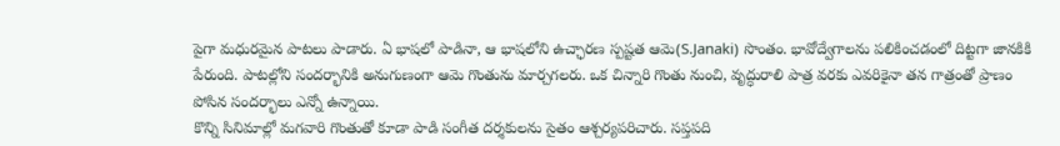పైగా మధురమైన పాటలు పాడారు. ఏ భాషలో పాడినా, ఆ భాషలోని ఉచ్ఛారణ స్పష్టత ఆమె(S.Janaki) సొంతం. భావోద్వేగాలను పలికించడంలో దిట్టగా జానకికి పేరుంది. పాటల్లోని సందర్భానికి అనుగుణంగా ఆమె గొంతును మార్చగలరు. ఒక చిన్నారి గొంతు నుంచి, వృద్ధురాలి పాత్ర వరకు ఎవరికైనా తన గాత్రంతో ప్రాణం పోసిన సందర్భాలు ఎన్నో ఉన్నాయి.
కొన్ని సినిమాల్లో మగవారి గొంతుతో కూడా పాడి సంగీత దర్శకులను సైతం ఆశ్చర్యపరిచారు. సప్తపది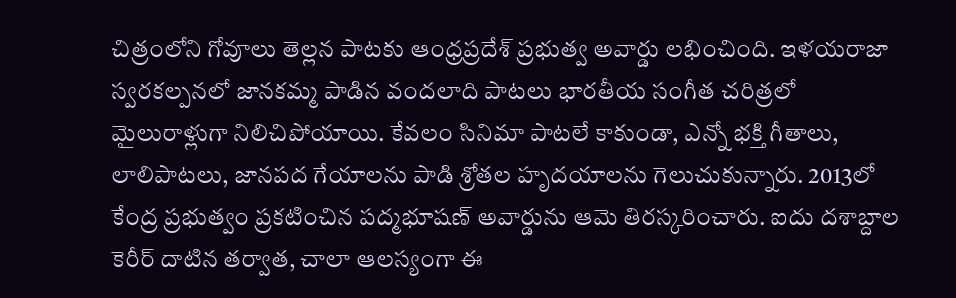చిత్రంలోని గోవూలు తెల్లన పాటకు ఆంధ్రప్రదేశ్ ప్రభుత్వ అవార్డు లభించింది. ఇళయరాజా స్వరకల్పనలో జానకమ్మ పాడిన వందలాది పాటలు భారతీయ సంగీత చరిత్రలో మైలురాళ్లుగా నిలిచిపోయాయి. కేవలం సినిమా పాటలే కాకుండా, ఎన్నో భక్తి గీతాలు, లాలిపాటలు, జానపద గేయాలను పాడి శ్రోతల హృదయాలను గెలుచుకున్నారు. 2013లో కేంద్ర ప్రభుత్వం ప్రకటించిన పద్మభూషణ్ అవార్డును ఆమె తిరస్కరించారు. ఐదు దశాబ్దాల కెరీర్ దాటిన తర్వాత, చాలా ఆలస్యంగా ఈ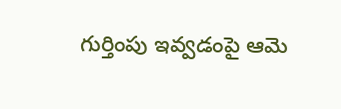గుర్తింపు ఇవ్వడంపై ఆమె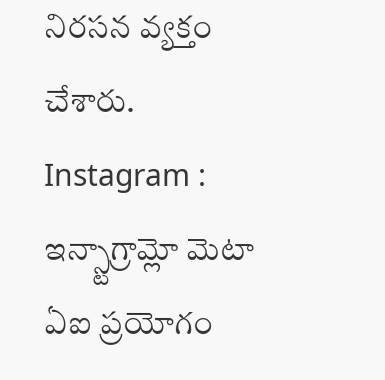నిరసన వ్యక్తం చేశారు.
Instagram : ఇన్స్టాగ్రామ్లో మెటా ఏఐ ప్రయోగం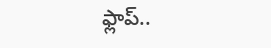ఫ్లాప్..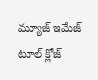మ్యూజ్ ఇమేజ్ టూల్ క్లోజ్